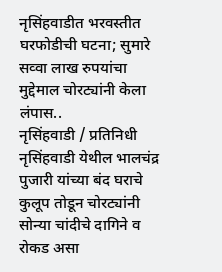नृसिंहवाडीत भरवस्तीत घरफोडीची घटना; सुमारे सव्वा लाख रुपयांचा मुद्देमाल चोरट्यांनी केला लंपास..
नृसिंहवाडी / प्रतिनिधी
नृसिंहवाडी येथील भालचंद्र पुजारी यांच्या बंद घराचे कुलूप तोडून चोरट्यांनी सोन्या चांदीचे दागिने व रोकड असा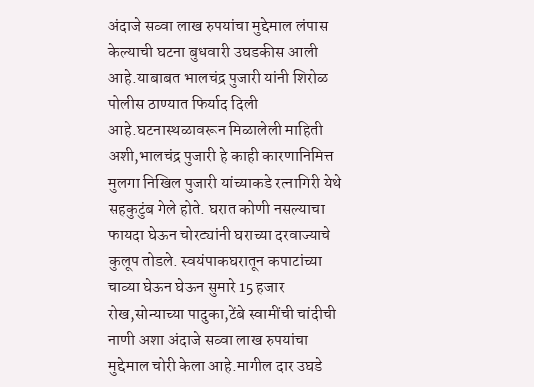अंदाजे सव्वा लाख रुपयांचा मुद्देमाल लंपास केल्याची घटना बुधवारी उघडकीस आली आहे.याबाबत भालचंद्र पुजारी यांनी शिरोळ पोलीस ठाण्यात फिर्याद दिली आहे.घटनास्थळावरून मिळालेली माहिती अशी,भालचंद्र पुजारी हे काही कारणानिमित्त मुलगा निखिल पुजारी यांच्याकडे रत्नागिरी येथे सहकुटुंब गेले होते. घरात कोणी नसल्याचा फायदा घेऊन चोरट्यांनी घराच्या दरवाज्याचे कुलूप तोडले. स्वयंपाकघरातून कपाटांच्या चाव्या घेऊन घेऊन सुमारे 15 हजार रोख,सोन्याच्या पादुका,टेंबे स्वामींची चांदीची नाणी अशा अंदाजे सव्वा लाख रुपयांचा मुद्देमाल चोरी केला आहे.मागील दार उघडे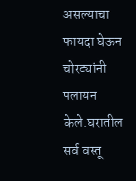असल्याचा फायदा घेऊन चोरट्यांनी पलायन केले.घरातील सर्व वस्तू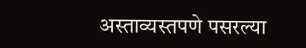अस्ताव्यस्तपणे पसरल्या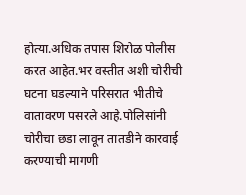होत्या.अधिक तपास शिरोळ पोलीस करत आहेत.भर वस्तीत अशी चोरीची घटना घडल्याने परिसरात भीतीचे वातावरण पसरले आहे.पोलिसांनी चोरीचा छडा लावून तातडीने कारवाई करण्याची मागणी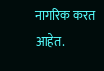नागरिक करत आहेत.